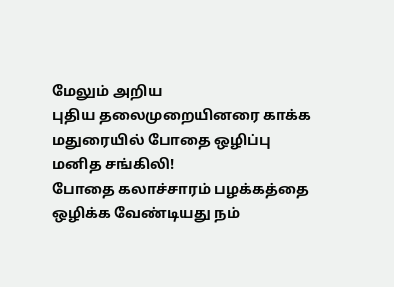மேலும் அறிய
புதிய தலைமுறையினரை காக்க மதுரையில் போதை ஒழிப்பு மனித சங்கிலி!
போதை கலாச்சாரம் பழக்கத்தை ஒழிக்க வேண்டியது நம்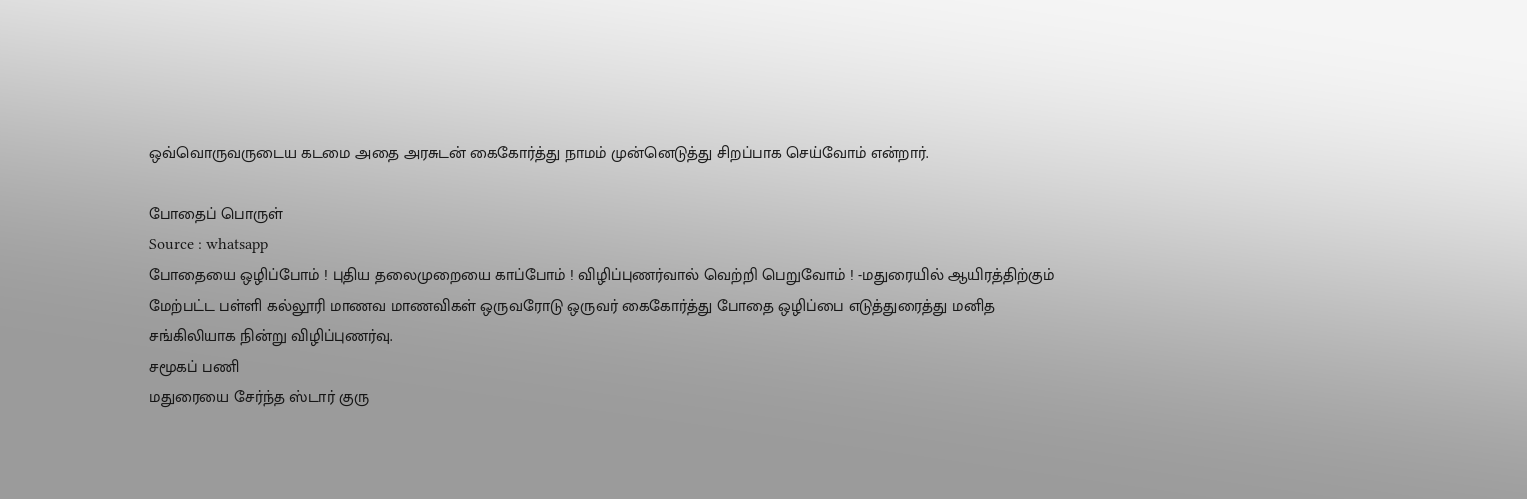ஒவ்வொருவருடைய கடமை அதை அரசுடன் கைகோர்த்து நாமம் முன்னெடுத்து சிறப்பாக செய்வோம் என்றார்.

போதைப் பொருள்
Source : whatsapp
போதையை ஒழிப்போம் ! புதிய தலைமுறையை காப்போம் ! விழிப்புணர்வால் வெற்றி பெறுவோம் ! -மதுரையில் ஆயிரத்திற்கும் மேற்பட்ட பள்ளி கல்லூரி மாணவ மாணவிகள் ஒருவரோடு ஒருவர் கைகோர்த்து போதை ஒழிப்பை எடுத்துரைத்து மனித சங்கிலியாக நின்று விழிப்புணர்வு.
சமூகப் பணி
மதுரையை சேர்ந்த ஸ்டார் குரு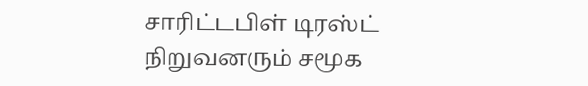சாரிட்டபிள் டிரஸ்ட் நிறுவனரும் சமூக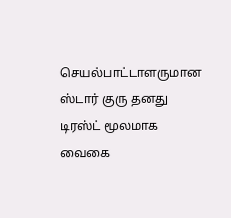செயல்பாட்டாளருமான ஸ்டார் குரு தனது டிரஸ்ட் மூலமாக வைகை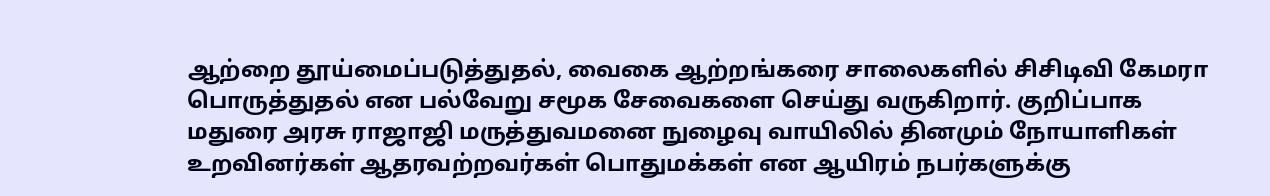ஆற்றை தூய்மைப்படுத்துதல், வைகை ஆற்றங்கரை சாலைகளில் சிசிடிவி கேமரா பொருத்துதல் என பல்வேறு சமூக சேவைகளை செய்து வருகிறார். குறிப்பாக மதுரை அரசு ராஜாஜி மருத்துவமனை நுழைவு வாயிலில் தினமும் நோயாளிகள் உறவினர்கள் ஆதரவற்றவர்கள் பொதுமக்கள் என ஆயிரம் நபர்களுக்கு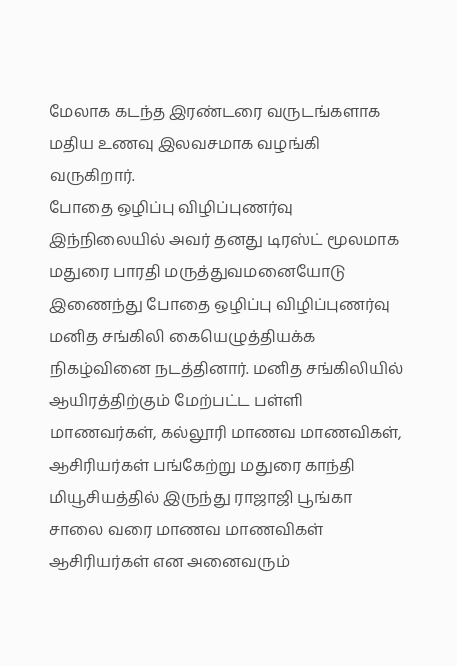மேலாக கடந்த இரண்டரை வருடங்களாக மதிய உணவு இலவசமாக வழங்கி வருகிறார்.
போதை ஒழிப்பு விழிப்புணர்வு
இந்நிலையில் அவர் தனது டிரஸ்ட் மூலமாக மதுரை பாரதி மருத்துவமனையோடு இணைந்து போதை ஒழிப்பு விழிப்புணர்வு மனித சங்கிலி கையெழுத்தியக்க நிகழ்வினை நடத்தினார். மனித சங்கிலியில் ஆயிரத்திற்கும் மேற்பட்ட பள்ளி மாணவர்கள், கல்லூரி மாணவ மாணவிகள், ஆசிரியர்கள் பங்கேற்று மதுரை காந்தி மியூசியத்தில் இருந்து ராஜாஜி பூங்கா சாலை வரை மாணவ மாணவிகள் ஆசிரியர்கள் என அனைவரும்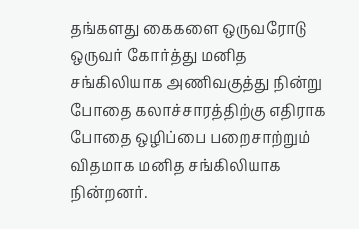தங்களது கைகளை ஒருவரோடு ஒருவர் கோர்த்து மனித சங்கிலியாக அணிவகுத்து நின்று போதை கலாச்சாரத்திற்கு எதிராக போதை ஒழிப்பை பறைசாற்றும் விதமாக மனித சங்கிலியாக நின்றனர்.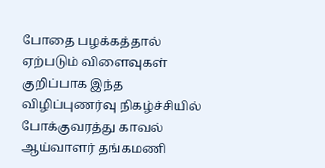போதை பழக்கத்தால் ஏற்படும் விளைவுகள்
குறிப்பாக இந்த விழிப்புணர்வு நிகழ்ச்சியில் போக்குவரத்து காவல் ஆய்வாளர் தங்கமணி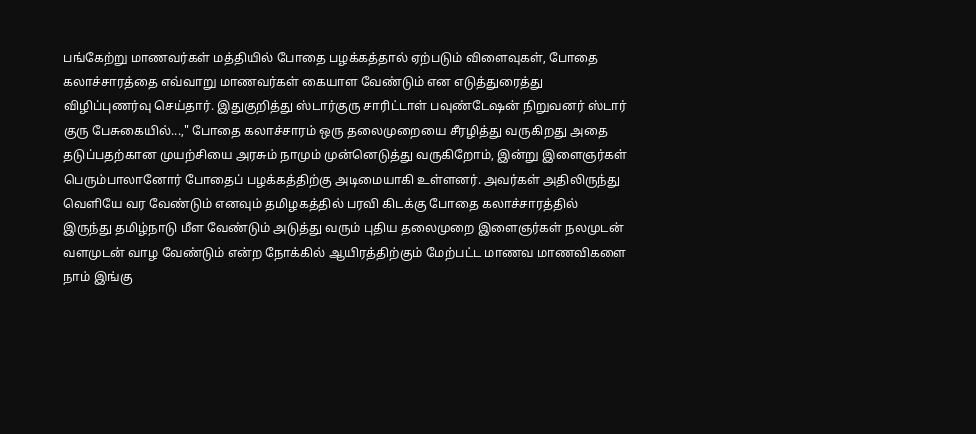பங்கேற்று மாணவர்கள் மத்தியில் போதை பழக்கத்தால் ஏற்படும் விளைவுகள், போதை கலாச்சாரத்தை எவ்வாறு மாணவர்கள் கையாள வேண்டும் என எடுத்துரைத்து விழிப்புணர்வு செய்தார். இதுகுறித்து ஸ்டார்குரு சாரிட்டாள் பவுண்டேஷன் நிறுவனர் ஸ்டார் குரு பேசுகையில்...," போதை கலாச்சாரம் ஒரு தலைமுறையை சீரழித்து வருகிறது அதை தடுப்பதற்கான முயற்சியை அரசும் நாமும் முன்னெடுத்து வருகிறோம், இன்று இளைஞர்கள் பெரும்பாலானோர் போதைப் பழக்கத்திற்கு அடிமையாகி உள்ளனர். அவர்கள் அதிலிருந்து வெளியே வர வேண்டும் எனவும் தமிழகத்தில் பரவி கிடக்கு போதை கலாச்சாரத்தில் இருந்து தமிழ்நாடு மீள வேண்டும் அடுத்து வரும் புதிய தலைமுறை இளைஞர்கள் நலமுடன் வளமுடன் வாழ வேண்டும் என்ற நோக்கில் ஆயிரத்திற்கும் மேற்பட்ட மாணவ மாணவிகளை நாம் இங்கு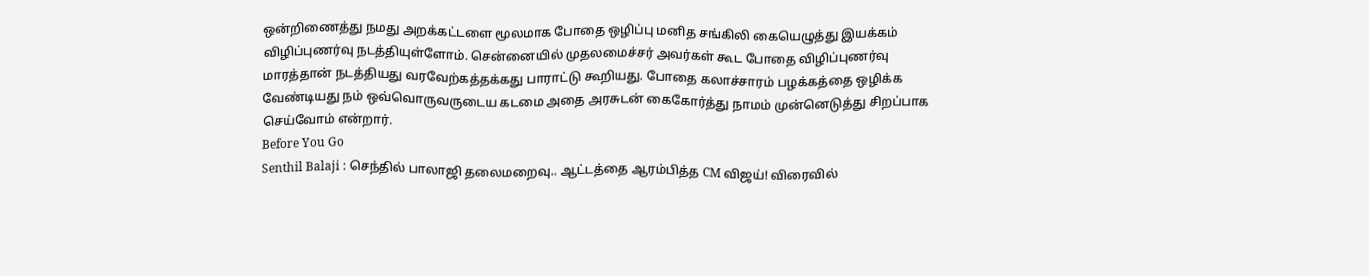ஒன்றிணைத்து நமது அறக்கட்டளை மூலமாக போதை ஒழிப்பு மனித சங்கிலி கையெழுத்து இயக்கம் விழிப்புணர்வு நடத்தியுள்ளோம். சென்னையில் முதலமைச்சர் அவர்கள் கூட போதை விழிப்புணர்வு மாரத்தான் நடத்தியது வரவேற்கத்தக்கது பாராட்டு கூறியது. போதை கலாச்சாரம் பழக்கத்தை ஒழிக்க வேண்டியது நம் ஒவ்வொருவருடைய கடமை அதை அரசுடன் கைகோர்த்து நாமம் முன்னெடுத்து சிறப்பாக செய்வோம் என்றார்.
Before You Go
Senthil Balaji : செந்தில் பாலாஜி தலைமறைவு.. ஆட்டத்தை ஆரம்பித்த CM விஜய்! விரைவில்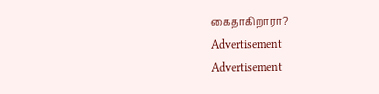கைதாகிறாரா?
Advertisement
Advertisement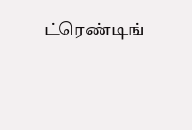ட்ரெண்டிங்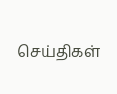செய்திகள்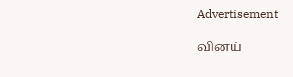Advertisement

வினய்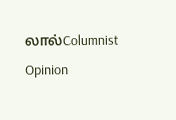லால்Columnist
Opinion